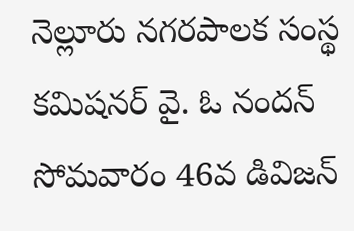నెల్లూరు నగరపాలక సంస్థ కమిషనర్ వై. ఓ నందన్ సోమవారం 46వ డివిజన్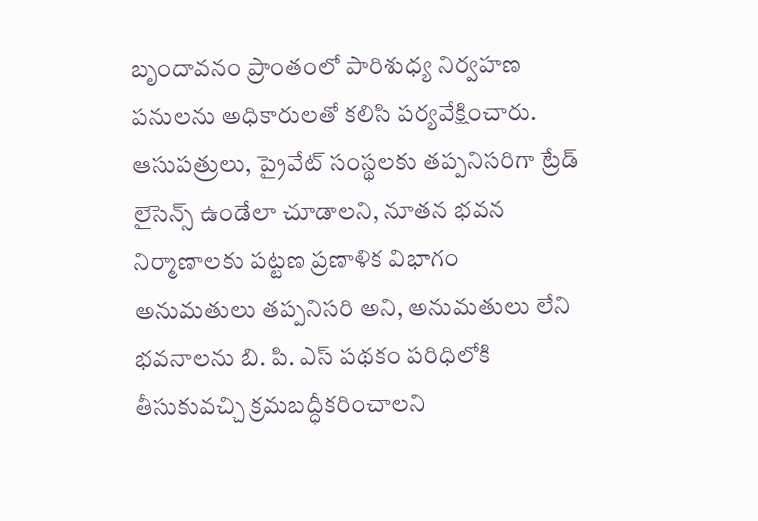బృందావనం ప్రాంతంలో పారిశుధ్య నిర్వహణ పనులను అధికారులతో కలిసి పర్యవేక్షించారు. ఆసుపత్రులు, ప్రైవేట్ సంస్థలకు తప్పనిసరిగా ట్రేడ్ లైసెన్స్ ఉండేలా చూడాలని, నూతన భవన నిర్మాణాలకు పట్టణ ప్రణాళిక విభాగం అనుమతులు తప్పనిసరి అని, అనుమతులు లేని భవనాలను బి. పి. ఎస్ పథకం పరిధిలోకి తీసుకువచ్చి క్రమబద్ధీకరించాలని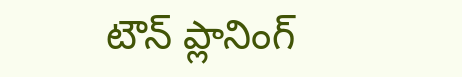టౌన్ ప్లానింగ్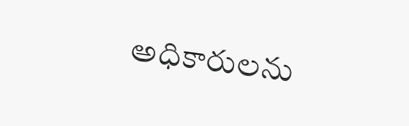అధికారులను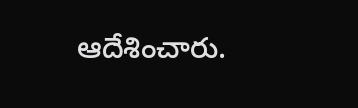ఆదేశించారు.